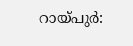റായ്പുർ: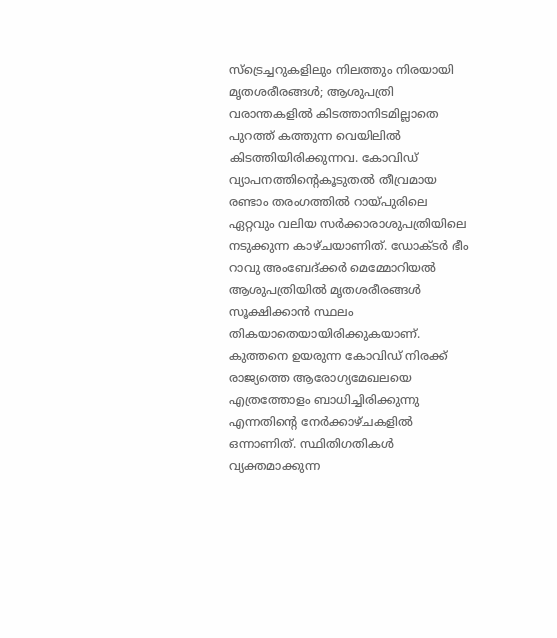സ്ട്രെച്ചറുകളിലും നിലത്തും നിരയായി മൃതശരീരങ്ങൾ; ആശുപത്രി വരാന്തകളിൽ കിടത്താനിടമില്ലാതെ പുറത്ത് കത്തുന്ന വെയിലിൽ കിടത്തിയിരിക്കുന്നവ. കോവിഡ് വ്യാപനത്തിന്റെകൂടുതൽ തീവ്രമായ രണ്ടാം തരംഗത്തിൽ റായ്പുരിലെ ഏറ്റവും വലിയ സർക്കാരാശുപത്രിയിലെ നടുക്കുന്ന കാഴ്ചയാണിത്. ഡോക്ടർ ഭീം റാവു അംബേദ്ക്കർ മെമ്മോറിയൽ ആശുപത്രിയിൽ മൃതശരീരങ്ങൾ സൂക്ഷിക്കാൻ സ്ഥലം തികയാതെയായിരിക്കുകയാണ്. കുത്തനെ ഉയരുന്ന കോവിഡ് നിരക്ക് രാജ്യത്തെ ആരോഗ്യമേഖലയെ എത്രത്തോളം ബാധിച്ചിരിക്കുന്നു എന്നതിന്റെ നേർക്കാഴ്ചകളിൽ ഒന്നാണിത്. സ്ഥിതിഗതികൾ വ്യക്തമാക്കുന്ന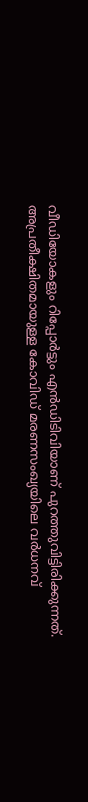വീഡിയോകളും റിപ്പോർട്ടും എൻഡിടിവിയാണ് പുറത്തുവിട്ടിരിക്കുന്നത്. അപ്രതീക്ഷിതമായുള്ള കോവിഡ് മരണസംഖ്യയിലെ വർധനവ്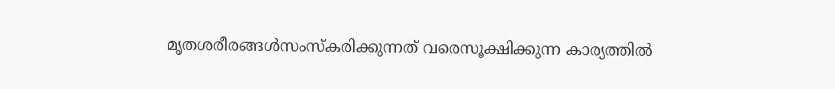മൃതശരീരങ്ങൾസംസ്കരിക്കുന്നത് വരെസൂക്ഷിക്കുന്ന കാര്യത്തിൽ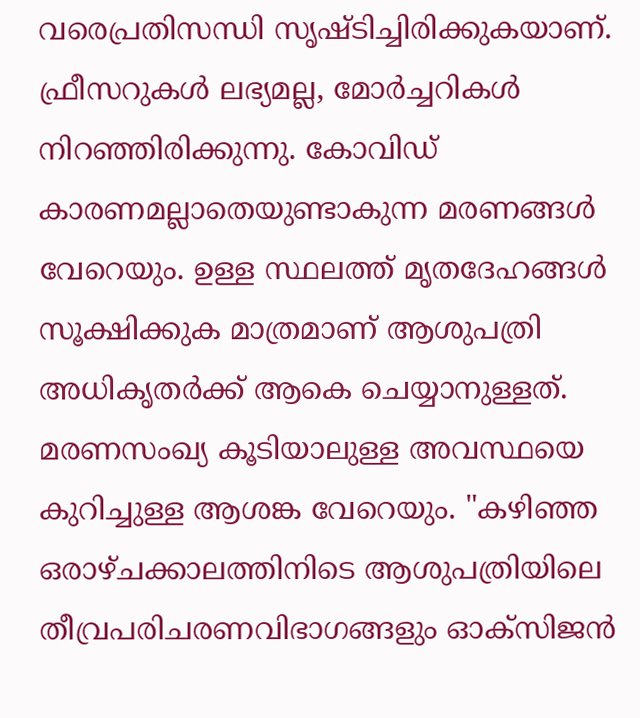വരെപ്രതിസന്ധി സൃഷ്ടിച്ചിരിക്കുകയാണ്. ഫ്രീസറുകൾ ലഭ്യമല്ല, മോർച്ചറികൾ നിറഞ്ഞിരിക്കുന്നു. കോവിഡ് കാരണമല്ലാതെയുണ്ടാകുന്ന മരണങ്ങൾ വേറെയും. ഉള്ള സ്ഥലത്ത് മൃതദേഹങ്ങൾ സൂക്ഷിക്കുക മാത്രമാണ് ആശുപത്രി അധികൃതർക്ക് ആകെ ചെയ്യാനുള്ളത്. മരണസംഖ്യ കൂടിയാലുള്ള അവസ്ഥയെ കുറിച്ചുള്ള ആശങ്ക വേറെയും. "കഴിഞ്ഞ ഒരാഴ്ചക്കാലത്തിനിടെ ആശുപത്രിയിലെ തീവ്രപരിചരണവിഭാഗങ്ങളും ഓക്സിജൻ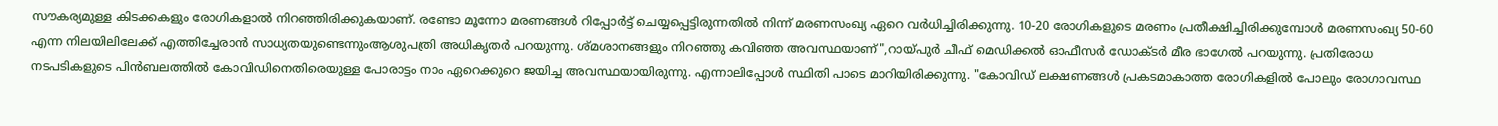സൗകര്യമുള്ള കിടക്കകളും രോഗികളാൽ നിറഞ്ഞിരിക്കുകയാണ്. രണ്ടോ മൂന്നോ മരണങ്ങൾ റിപ്പോർട്ട് ചെയ്യപ്പെട്ടിരുന്നതിൽ നിന്ന് മരണസംഖ്യ ഏറെ വർധിച്ചിരിക്കുന്നു. 10-20 രോഗികളുടെ മരണം പ്രതീക്ഷിച്ചിരിക്കുമ്പോൾ മരണസംഖ്യ 50-60 എന്ന നിലയിലിലേക്ക് എത്തിച്ചേരാൻ സാധ്യതയുണ്ടെന്നുംആശുപത്രി അധികൃതർ പറയുന്നു. ശ്മശാനങ്ങളും നിറഞ്ഞു കവിഞ്ഞ അവസ്ഥയാണ്",റായ്പുർ ചീഫ് മെഡിക്കൽ ഓഫീസർ ഡോക്ടർ മീര ഭാഗേൽ പറയുന്നു. പ്രതിരോധ നടപടികളുടെ പിൻബലത്തിൽ കോവിഡിനെതിരെയുള്ള പോരാട്ടം നാം ഏറെക്കുറെ ജയിച്ച അവസ്ഥയായിരുന്നു. എന്നാലിപ്പോൾ സ്ഥിതി പാടെ മാറിയിരിക്കുന്നു. "കോവിഡ് ലക്ഷണങ്ങൾ പ്രകടമാകാത്ത രോഗികളിൽ പോലും രോഗാവസ്ഥ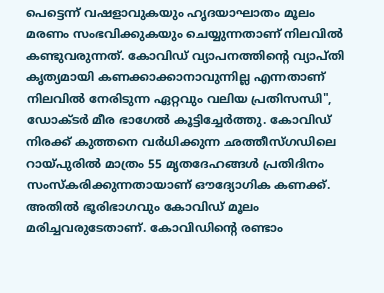പെട്ടെന്ന് വഷളാവുകയും ഹൃദയാഘാതം മൂലം മരണം സംഭവിക്കുകയും ചെയ്യുന്നതാണ് നിലവിൽ കണ്ടുവരുന്നത്. കോവിഡ് വ്യാപനത്തിന്റെ വ്യാപ്തി കൃത്യമായി കണക്കാക്കാനാവുന്നില്ല എന്നതാണ് നിലവിൽ നേരിടുന്ന ഏറ്റവും വലിയ പ്രതിസന്ധി", ഡോക്ടർ മീര ഭാഗേൽ കൂട്ടിച്ചേർത്തു. കോവിഡ് നിരക്ക് കുത്തനെ വർധിക്കുന്ന ഛത്തീസ്ഗഡിലെ റായ്പുരിൽ മാത്രം 55 മൃതദേഹങ്ങൾ പ്രതിദിനം സംസ്കരിക്കുന്നതായാണ് ഔദ്യോഗിക കണക്ക്. അതിൽ ഭൂരിഭാഗവും കോവിഡ് മൂലം മരിച്ചവരുടേതാണ്. കോവിഡിന്റെ രണ്ടാം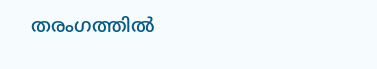തരംഗത്തിൽ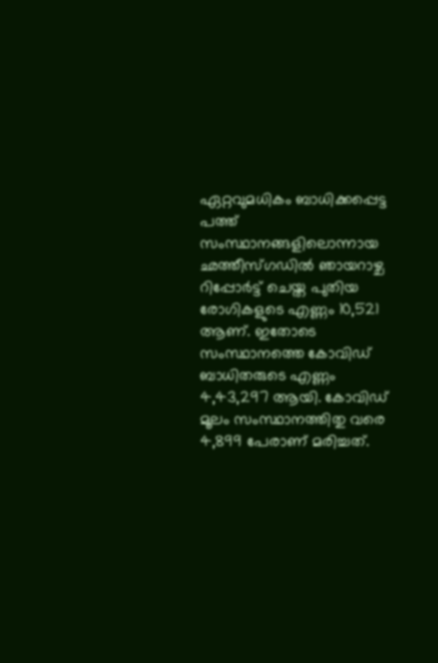ഏറ്റവുമധികം ബാധിക്കപ്പെട്ട പത്ത് സംസ്ഥാനങ്ങളിലൊന്നായ ഛത്തീസ്ഗഡിൽ ഞായറാഴ്ച റിപ്പോർട്ട് ചെയ്ത പുതിയ രോഗികളുടെ എണ്ണം 10,521 ആണ്. ഇതോടെ സംസ്ഥാനത്തെ കോവിഡ് ബാധിതരുടെ എണ്ണം 4,43,297 ആയി. കോവിഡ് മൂലം സംസ്ഥാനത്തിതു വരെ 4,899 പേരാണ് മരിച്ചത്.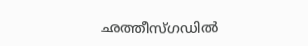ഛത്തീസ്ഗഡിൽ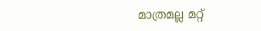മാത്രമല്ല മറ്റ്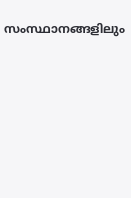സംസ്ഥാനങ്ങളിലും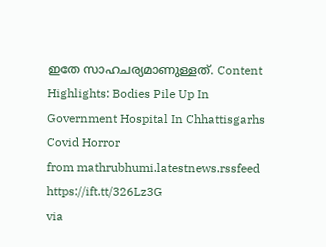ഇതേ സാഹചര്യമാണുള്ളത്. Content Highlights: Bodies Pile Up In Government Hospital In Chhattisgarhs Covid Horror
from mathrubhumi.latestnews.rssfeed https://ift.tt/326Lz3G
via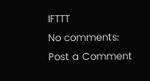IFTTT
No comments:
Post a Comment